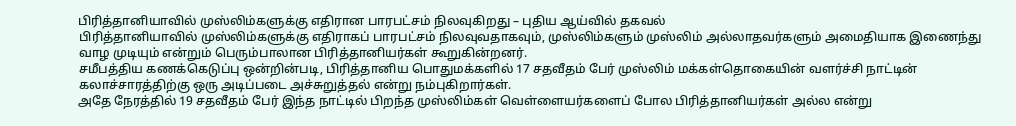பிரித்தானியாவில் முஸ்லிம்களுக்கு எதிரான பாரபட்சம் நிலவுகிறது – புதிய ஆய்வில் தகவல்
பிரித்தானியாவில் முஸ்லிம்களுக்கு எதிராகப் பாரபட்சம் நிலவுவதாகவும், முஸ்லிம்களும் முஸ்லிம் அல்லாதவர்களும் அமைதியாக இணைந்து வாழ முடியும் என்றும் பெரும்பாலான பிரித்தானியர்கள் கூறுகின்றனர்.
சமீபத்திய கணக்கெடுப்பு ஒன்றின்படி, பிரித்தானிய பொதுமக்களில் 17 சதவீதம் பேர் முஸ்லிம் மக்கள்தொகையின் வளர்ச்சி நாட்டின் கலாச்சாரத்திற்கு ஒரு அடிப்படை அச்சுறுத்தல் என்று நம்புகிறார்கள்.
அதே நேரத்தில் 19 சதவீதம் பேர் இந்த நாட்டில் பிறந்த முஸ்லிம்கள் வெள்ளையர்களைப் போல பிரித்தானியர்கள் அல்ல என்று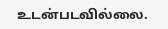உடன்படவில்லை.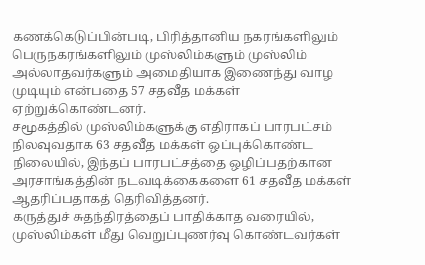கணக்கெடுப்பின்படி, பிரித்தானிய நகரங்களிலும் பெருநகரங்களிலும் முஸ்லிம்களும் முஸ்லிம் அல்லாதவர்களும் அமைதியாக இணைந்து வாழ முடியும் என்பதை 57 சதவீத மக்கள் ஏற்றுக்கொண்டனர்.
சமூகத்தில் முஸ்லிம்களுக்கு எதிராகப் பாரபட்சம் நிலவுவதாக 63 சதவீத மக்கள் ஒப்புக்கொண்ட நிலையில், இந்தப் பாரபட்சத்தை ஒழிப்பதற்கான அரசாங்கத்தின் நடவடிக்கைகளை 61 சதவீத மக்கள் ஆதரிப்பதாகத் தெரிவித்தனர்.
கருத்துச் சுதந்திரத்தைப் பாதிக்காத வரையில், முஸ்லிம்கள் மீது வெறுப்புணர்வு கொண்டவர்கள்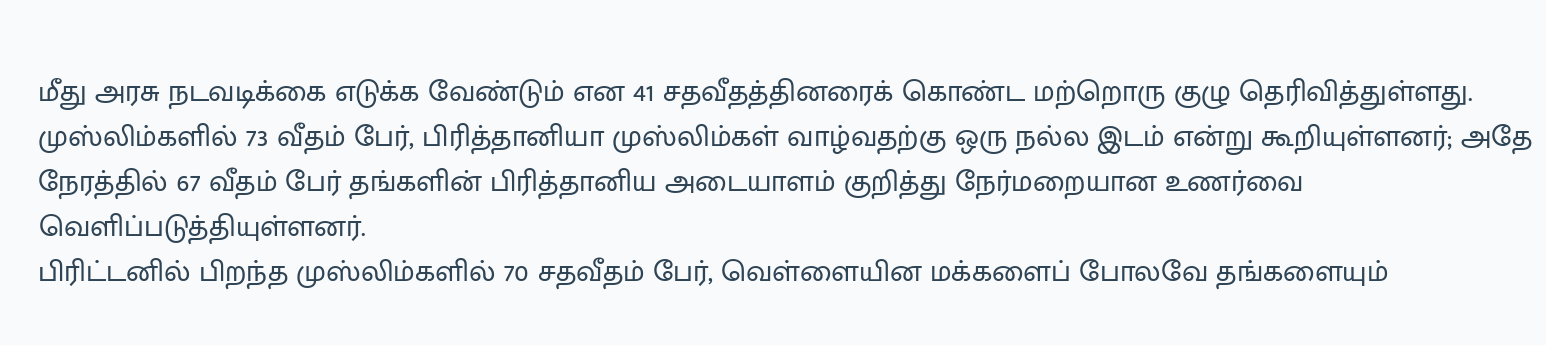மீது அரசு நடவடிக்கை எடுக்க வேண்டும் என 41 சதவீதத்தினரைக் கொண்ட மற்றொரு குழு தெரிவித்துள்ளது.
முஸ்லிம்களில் 73 வீதம் பேர், பிரித்தானியா முஸ்லிம்கள் வாழ்வதற்கு ஒரு நல்ல இடம் என்று கூறியுள்ளனர்; அதே நேரத்தில் 67 வீதம் பேர் தங்களின் பிரித்தானிய அடையாளம் குறித்து நேர்மறையான உணர்வை வெளிப்படுத்தியுள்ளனர்.
பிரிட்டனில் பிறந்த முஸ்லிம்களில் 70 சதவீதம் பேர், வெள்ளையின மக்களைப் போலவே தங்களையும்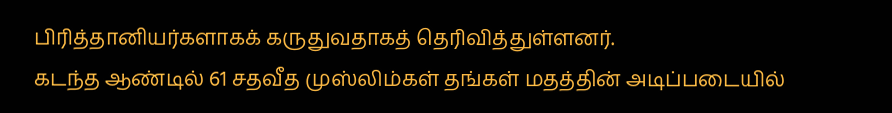பிரித்தானியர்களாகக் கருதுவதாகத் தெரிவித்துள்ளனர்.
கடந்த ஆண்டில் 61 சதவீத முஸ்லிம்கள் தங்கள் மதத்தின் அடிப்படையில்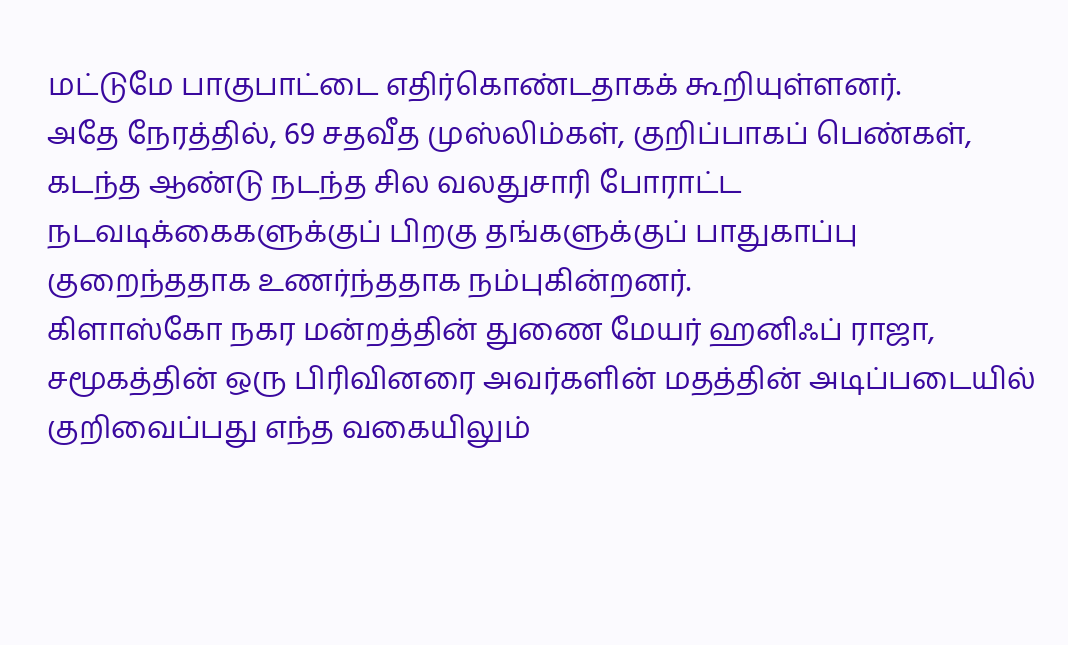மட்டுமே பாகுபாட்டை எதிர்கொண்டதாகக் கூறியுள்ளனர்.
அதே நேரத்தில், 69 சதவீத முஸ்லிம்கள், குறிப்பாகப் பெண்கள், கடந்த ஆண்டு நடந்த சில வலதுசாரி போராட்ட நடவடிக்கைகளுக்குப் பிறகு தங்களுக்குப் பாதுகாப்பு குறைந்ததாக உணர்ந்ததாக நம்புகின்றனர்.
கிளாஸ்கோ நகர மன்றத்தின் துணை மேயர் ஹனிஃப் ராஜா, சமூகத்தின் ஒரு பிரிவினரை அவர்களின் மதத்தின் அடிப்படையில் குறிவைப்பது எந்த வகையிலும்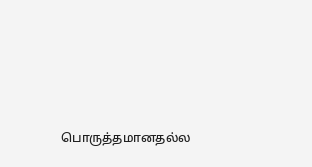பொருத்தமானதல்ல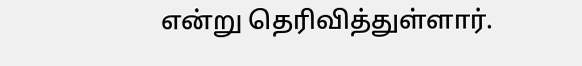என்று தெரிவித்துள்ளார்.